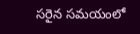సరైన సమయంలో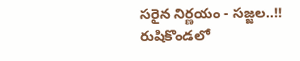సరైన నిర్ణయం - సజ్జల..!!
రుషికొండలో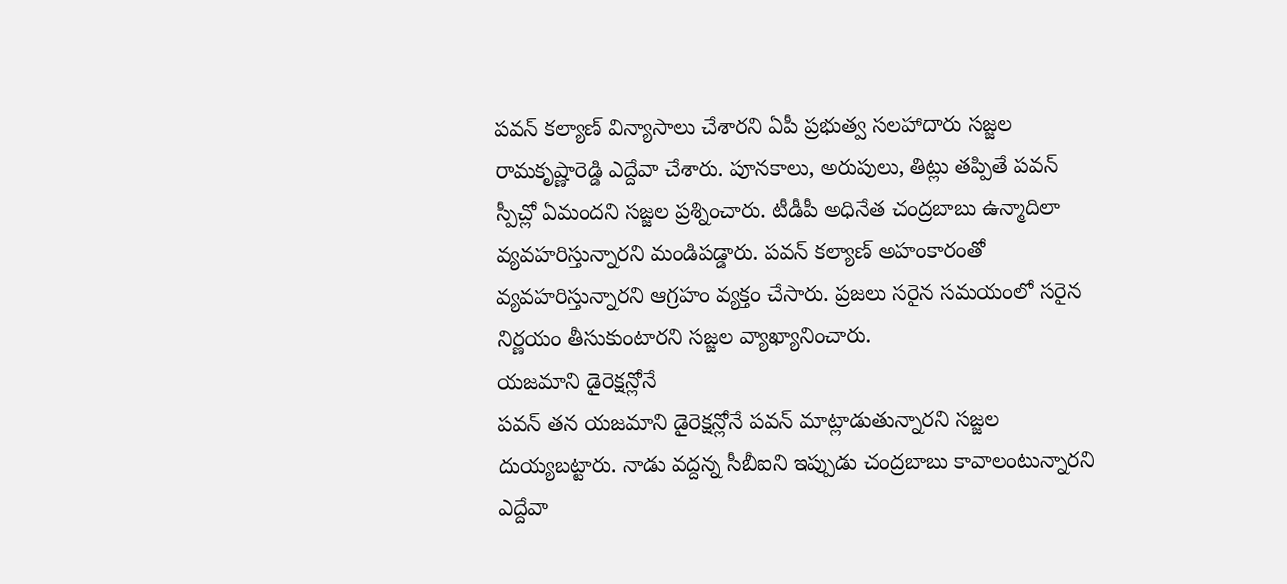పవన్ కల్యాణ్ విన్యాసాలు చేశారని ఏపీ ప్రభుత్వ సలహాదారు సజ్జల రామకృష్ణారెడ్డి ఎద్దేవా చేశారు. పూనకాలు, అరుపులు, తిట్లు తప్పితే పవన్ స్పీచ్లో ఏమందని సజ్జల ప్రశ్నించారు. టీడీపీ అధినేత చంద్రబాబు ఉన్మాదిలా వ్యవహరిస్తున్నారని మండిపడ్డారు. పవన్ కల్యాణ్ అహంకారంతో వ్యవహరిస్తున్నారని ఆగ్రహం వ్యక్తం చేసారు. ప్రజలు సరైన సమయంలో సరైన నిర్ణయం తీసుకుంటారని సజ్జల వ్యాఖ్యానించారు.
యజమాని డైరెక్షన్లోనే
పవన్ తన యజమాని డైరెక్షన్లోనే పవన్ మాట్లాడుతున్నారని సజ్జల దుయ్యబట్టారు. నాడు వద్దన్న సీబీఐని ఇప్పుడు చంద్రబాబు కావాలంటున్నారని ఎద్దేవా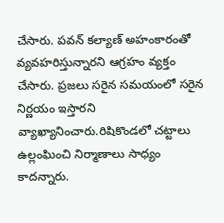చేసారు. పవన్ కల్యాణ్ అహంకారంతో వ్యవహరిస్తున్నారని ఆగ్రహం వ్యక్తం చేసారు. ప్రజలు సరైన సమయంలో సరైన నిర్ణయం ఇస్తారని వ్యాఖ్యానించారు.రిషికొండలో చట్టాలు ఉల్లంఘించి నిర్మాణాలు సాధ్యం కాదన్నారు.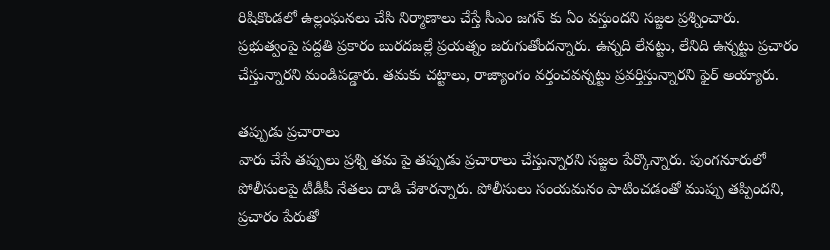రిషికొండలో ఉల్లంఘనలు చేసి నిర్మాణాలు చేస్తే సీఎం జగన్ కు ఏం వస్తుందని సజ్జల ప్రశ్నించారు. ప్రభుత్వంపై పద్దతి ప్రకారం బురదజల్లే ప్రయత్నం జరుగుతోందన్నారు. ఉన్నది లేనట్టు, లేనిది ఉన్నట్టు ప్రచారం చేస్తున్నారని మండిపడ్డారు. తమకు చట్టాలు, రాజ్యాంగం వర్తంచవన్నట్టు ప్రవర్తిస్తున్నారని ఫైర్ అయ్యారు.

తప్పుడు ప్రచారాలు
వారు చేసే తప్పులు ప్రశ్ని తమ పై తప్పుడు ప్రచారాలు చేస్తున్నారని సజ్జల పేర్కొన్నారు. పుంగనూరులో పోలీసులపై టీడీపీ నేతలు దాడి చేశారన్నారు. పోలీసులు సంయమనం పాటించడంతో ముప్పు తప్పిందని, ప్రచారం పేరుతో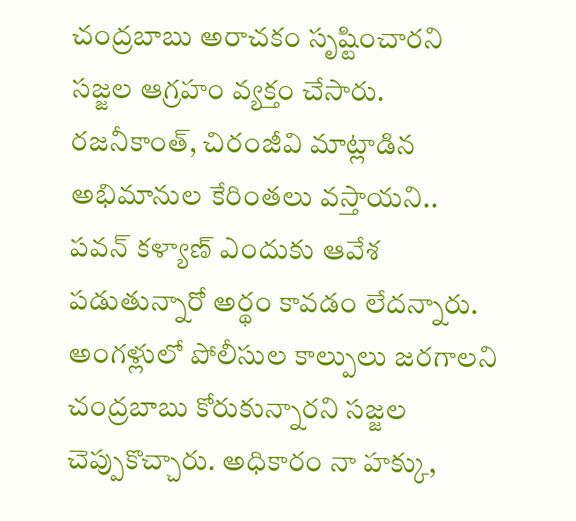చంద్రబాబు అరాచకం సృష్టించారని సజ్జల ఆగ్రహం వ్యక్తం చేసారు. రజనీకాంత్, చిరంజీవి మాట్లాడిన అభిమానుల కేరింతలు వస్తాయని.. పవన్ కళ్యాణ్ ఎందుకు ఆవేశ పడుతున్నారో అర్థం కావడం లేదన్నారు. అంగళ్లులో పోలీసుల కాల్పులు జరగాలని చంద్రబాబు కోరుకున్నారని సజ్జల చెప్పుకొచ్చారు. అధికారం నా హక్కు,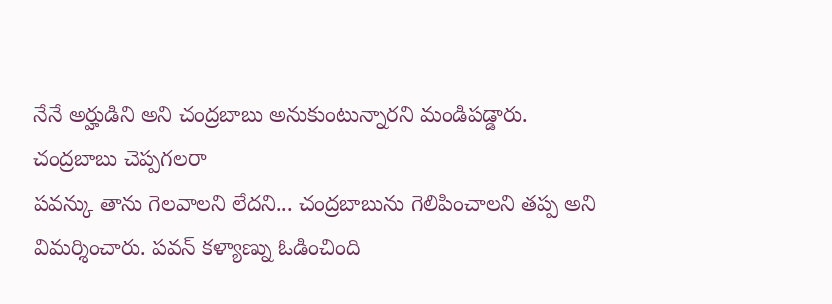నేనే అర్హుడిని అని చంద్రబాబు అనుకుంటున్నారని మండిపడ్డారు.
చంద్రబాబు చెప్పగలరా
పవన్కు తాను గెలవాలని లేదని... చంద్రబాబును గెలిపించాలని తప్ప అని విమర్శించారు. పవన్ కళ్యాణ్ను ఓడించింది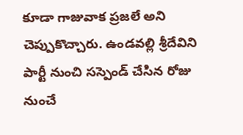కూడా గాజువాక ప్రజలే అని చెప్పుకొచ్చారు. ఉండవల్లి శ్రీదేవిని పార్టీ నుంచి సస్పెండ్ చేసిన రోజు నుంచే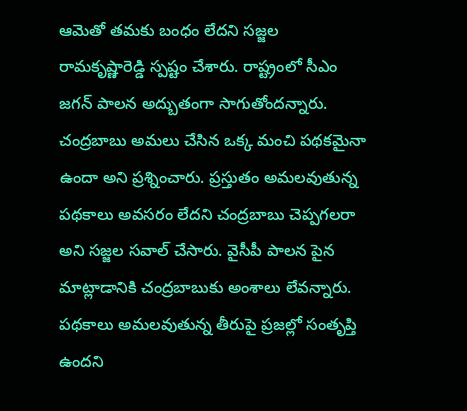ఆమెతో తమకు బంధం లేదని సజ్జల రామకృష్ణారెడ్డి స్పష్టం చేశారు. రాష్ట్రంలో సీఎం జగన్ పాలన అద్బుతంగా సాగుతోందన్నారు. చంద్రబాబు అమలు చేసిన ఒక్క మంచి పథకమైనా ఉందా అని ప్రశ్నించారు. ప్రస్తుతం అమలవుతున్న పథకాలు అవసరం లేదని చంద్రబాబు చెప్పగలరా అని సజ్జల సవాల్ చేసారు. వైసీపీ పాలన పైన మాట్లాడానికి చంద్రబాబుకు అంశాలు లేవన్నారు. పథకాలు అమలవుతున్న తీరుపై ప్రజల్లో సంతృప్తి ఉందని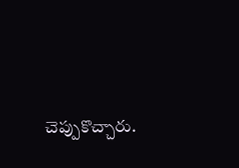చెప్పుకొచ్చారు.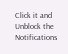Click it and Unblock the Notifications